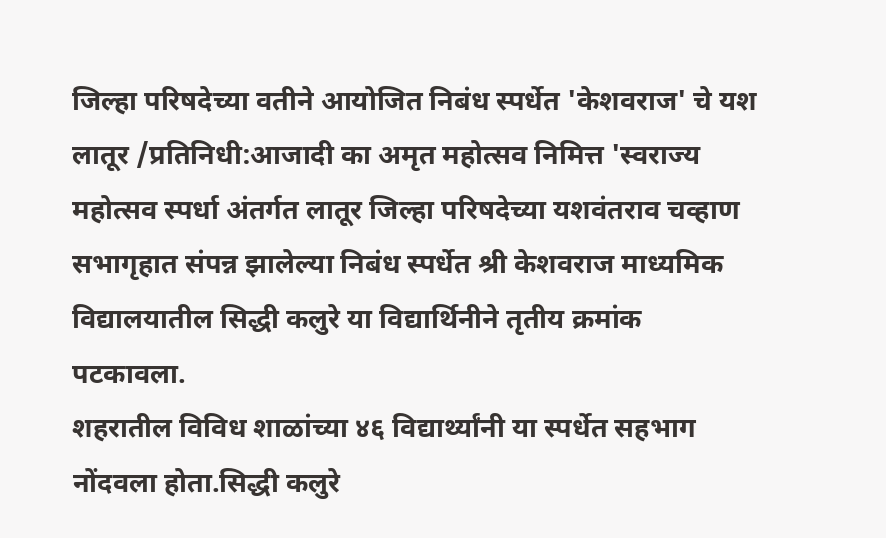जिल्हा परिषदेच्या वतीने आयोजित निबंध स्पर्धेत 'केशवराज' चे यश
लातूर /प्रतिनिधी:आजादी का अमृत महोत्सव निमित्त 'स्वराज्य महोत्सव स्पर्धा अंतर्गत लातूर जिल्हा परिषदेच्या यशवंतराव चव्हाण सभागृहात संपन्न झालेल्या निबंध स्पर्धेत श्री केशवराज माध्यमिक विद्यालयातील सिद्धी कलुरे या विद्यार्थिनीने तृतीय क्रमांक पटकावला.
शहरातील विविध शाळांच्या ४६ विद्यार्थ्यांनी या स्पर्धेत सहभाग नोंदवला होता.सिद्धी कलुरे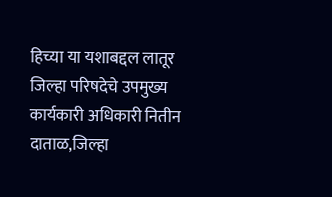हिच्या या यशाबद्दल लातूर जिल्हा परिषदेचे उपमुख्य कार्यकारी अधिकारी नितीन दाताळ,जिल्हा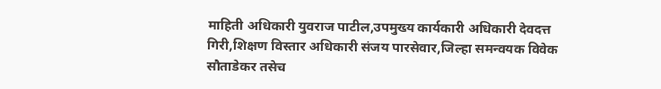माहिती अधिकारी युवराज पाटील,उपमुख्य कार्यकारी अधिकारी देवदत्त गिरी,शिक्षण विस्तार अधिकारी संजय पारसेवार,जिल्हा समन्वयक विवेक सौताडेकर तसेच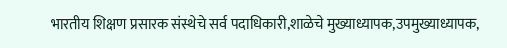भारतीय शिक्षण प्रसारक संस्थेचे सर्व पदाधिकारी,शाळेचे मुख्याध्यापक,उपमुख्याध्यापक,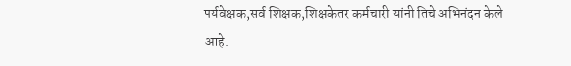पर्यवेक्षक,सर्व शिक्षक,शिक्षकेतर कर्मचारी यांनी तिचे अभिनंदन केले आहे.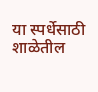या स्पर्धेसाठी शाळेतील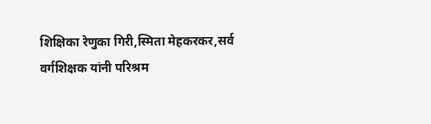शिक्षिका रेणुका गिरी,स्मिता मेहकरकर,सर्व वर्गशिक्षक यांनी परिश्रम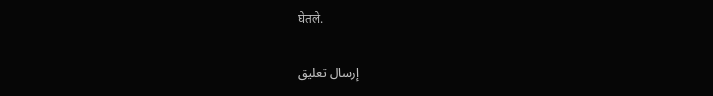घेतले.

إرسال تعليق